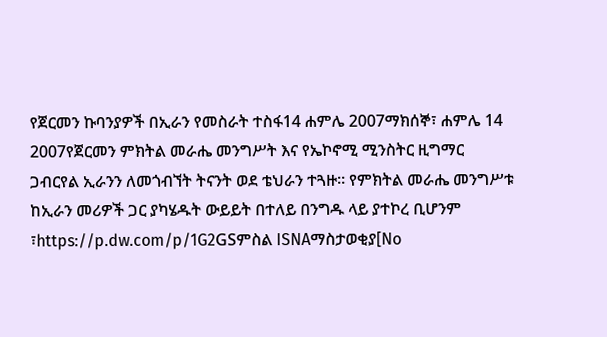የጀርመን ኩባንያዎች በኢራን የመስራት ተስፋ14 ሐምሌ 2007ማክሰኞ፣ ሐምሌ 14 2007የጀርመን ምክትል መራሔ መንግሥት እና የኤኮኖሚ ሚንስትር ዚግማር ጋብርየል ኢራንን ለመጎብኘት ትናንት ወደ ቴህራን ተጓዙ። የምክትል መራሔ መንግሥቱ ከኢራን መሪዎች ጋር ያካሄዱት ውይይት በተለይ በንግዱ ላይ ያተኮረ ቢሆንም ፣https://p.dw.com/p/1G2GSምስል ISNAማስታወቂያ[No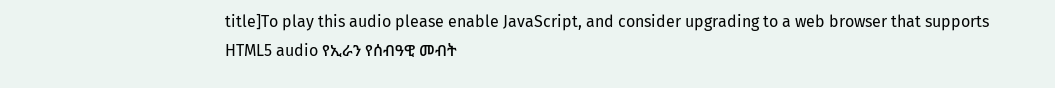title]To play this audio please enable JavaScript, and consider upgrading to a web browser that supports HTML5 audio የኢራን የሰብዓዊ መብት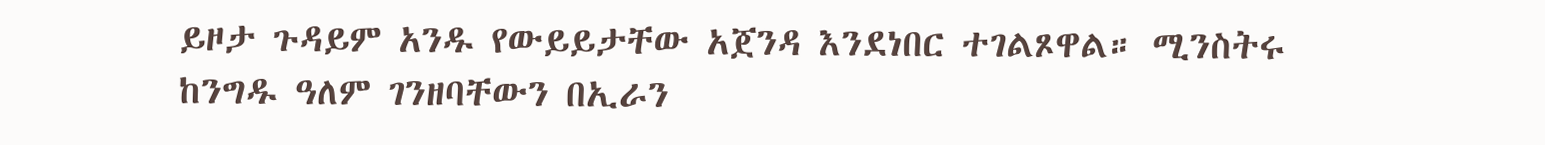ይዞታ ጉዳይም አንዱ የውይይታቸው አጀንዳ እንደነበር ተገልጾዋል። ሚንስትሩ ከንግዱ ዓለም ገንዘባቸውን በኢራን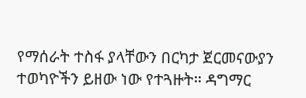የማሰራት ተስፋ ያላቸውን በርካታ ጀርመናውያን ተወካዮችን ይዘው ነው የተጓዙት። ዳግማር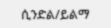ሲንድል/ይልማ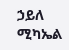ኃይለ ሚካኤል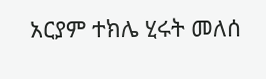አርያም ተክሌ ሂሩት መለሰ